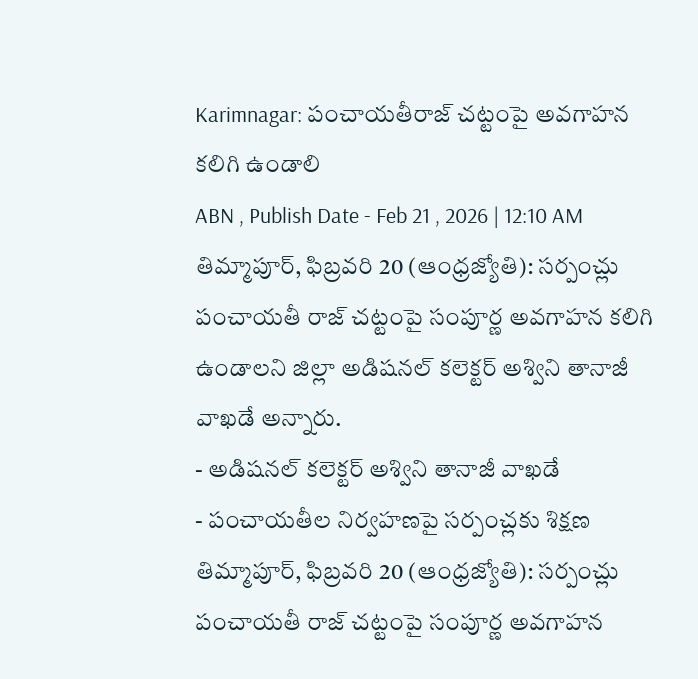Karimnagar: పంచాయతీరాజ్ చట్టంపై అవగాహన కలిగి ఉండాలి
ABN , Publish Date - Feb 21 , 2026 | 12:10 AM
తిమ్మాపూర్, ఫిబ్రవరి 20 (ఆంధ్రజ్యోతి): సర్పంచ్లు పంచాయతీ రాజ్ చట్టంపై సంపూర్ణ అవగాహన కలిగి ఉండాలని జిల్లా అడిషనల్ కలెక్టర్ అశ్విని తానాజీ వాఖడే అన్నారు.
- అడిషనల్ కలెక్టర్ అశ్విని తానాజీ వాఖడే
- పంచాయతీల నిర్వహణపై సర్పంచ్లకు శిక్షణ
తిమ్మాపూర్, ఫిబ్రవరి 20 (ఆంధ్రజ్యోతి): సర్పంచ్లు పంచాయతీ రాజ్ చట్టంపై సంపూర్ణ అవగాహన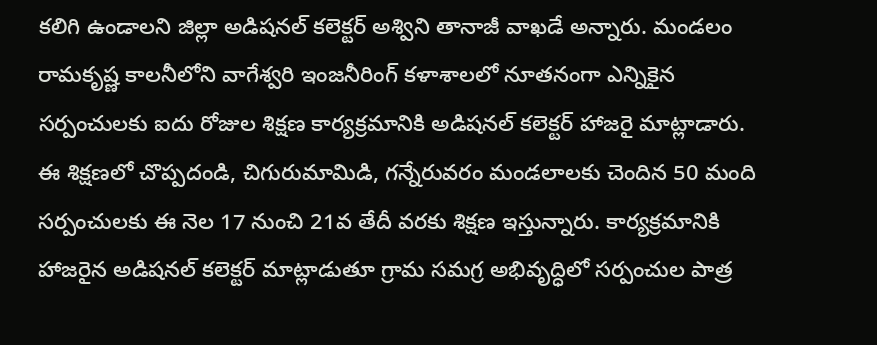కలిగి ఉండాలని జిల్లా అడిషనల్ కలెక్టర్ అశ్విని తానాజీ వాఖడే అన్నారు. మండలం రామకృష్ణ కాలనీలోని వాగేశ్వరి ఇంజనీరింగ్ కళాశాలలో నూతనంగా ఎన్నికైన సర్పంచులకు ఐదు రోజుల శిక్షణ కార్యక్రమానికి అడిషనల్ కలెక్టర్ హాజరై మాట్లాడారు. ఈ శిక్షణలో చొప్పదండి, చిగురుమామిడి, గన్నేరువరం మండలాలకు చెందిన 50 మంది సర్పంచులకు ఈ నెల 17 నుంచి 21వ తేదీ వరకు శిక్షణ ఇస్తున్నారు. కార్యక్రమానికి హాజరైన అడిషనల్ కలెక్టర్ మాట్లాడుతూ గ్రామ సమగ్ర అభివృద్ధిలో సర్పంచుల పాత్ర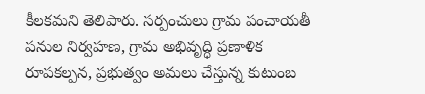కీలకమని తెలిపారు. సర్పంచులు గ్రామ పంచాయతీ పనుల నిర్వహణ, గ్రామ అభివృద్ధి ప్రణాళిక రూపకల్పన, ప్రభుత్వం అమలు చేస్తున్న కుటుంబ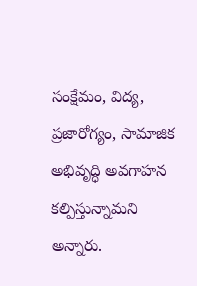సంక్షేమం, విద్య, ప్రజారోగ్యం, సామాజిక అభివృద్ధి అవగాహన కల్పిస్తున్నామని అన్నారు.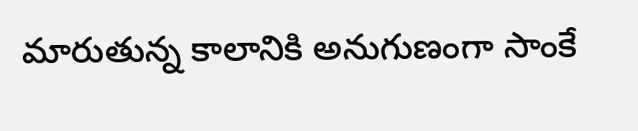మారుతున్న కాలానికి అనుగుణంగా సాంకే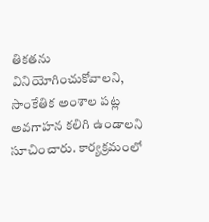తికతను వినియోగించుకోవాలని, సాంకేతిక అంశాల పట్ల అవగాహన కలిగి ఉండాలని సూచించారు. కార్యక్రమంలో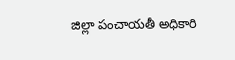జిల్లా పంచాయతీ అధికారి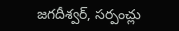జగదీశ్వర్, సర్పంచ్లు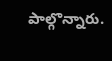పాల్గొన్నారు.